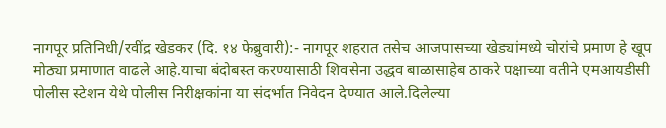नागपूर प्रतिनिधी/रवींद्र खेडकर (दि. १४ फेब्रुवारी):- नागपूर शहरात तसेच आजपासच्या खेड्यांमध्ये चोरांचे प्रमाण हे खूप मोठ्या प्रमाणात वाढले आहे.याचा बंदोबस्त करण्यासाठी शिवसेना उद्धव बाळासाहेब ठाकरे पक्षाच्या वतीने एमआयडीसी पोलीस स्टेशन येथे पोलीस निरीक्षकांना या संदर्भात निवेदन देण्यात आले.दिलेल्या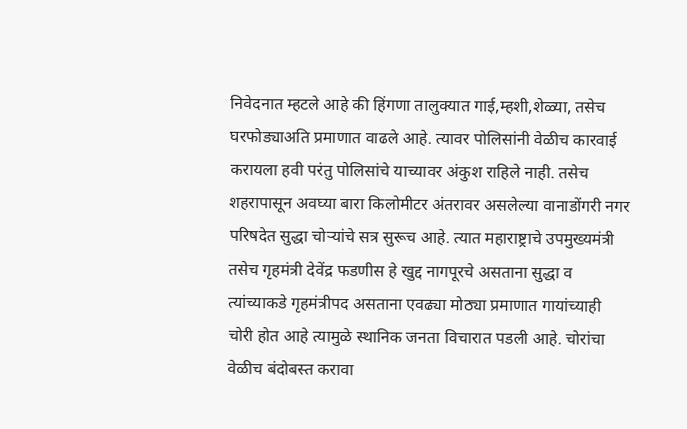निवेदनात म्हटले आहे की हिंगणा तालुक्यात गाई,म्हशी,शेळ्या, तसेच घरफोड्याअति प्रमाणात वाढले आहे. त्यावर पोलिसांनी वेळीच कारवाई करायला हवी परंतु पोलिसांचे याच्यावर अंकुश राहिले नाही. तसेच शहरापासून अवघ्या बारा किलोमीटर अंतरावर असलेल्या वानाडोंगरी नगर परिषदेत सुद्धा चोऱ्यांचे सत्र सुरूच आहे. त्यात महाराष्ट्राचे उपमुख्यमंत्री तसेच गृहमंत्री देवेंद्र फडणीस हे खुद्द नागपूरचे असताना सुद्धा व त्यांच्याकडे गृहमंत्रीपद असताना एवढ्या मोठ्या प्रमाणात गायांच्याही चोरी होत आहे त्यामुळे स्थानिक जनता विचारात पडली आहे. चोरांचा वेळीच बंदोबस्त करावा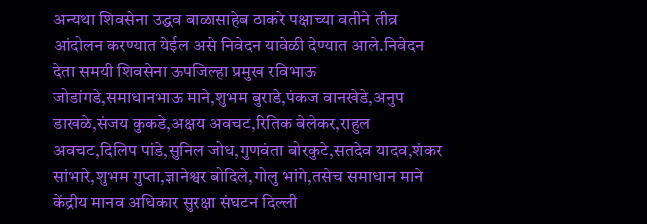अन्यथा शिवसेना उद्धव बाळासाहेब ठाकरे पक्षाच्या वतीने तीव्र आंदोलन करण्यात येईल असे निवेदन यावेळी देण्यात आले.निवेदन देता समयी शिवसेना ऊपजिल्हा प्रमुख रविभाऊ जोडांगडे,समाधानभाऊ माने,शुभम बुराडे,पंकज वानखेडे,अनुप डाखळे,संजय कुकडे,अक्षय अवचट,रितिक बेलेकर,राहुल अवचट,दिलिप पांडे,सुनिल जोध,गुणवंता बोरकुटे,सतदेव यादव,शंकर सांभारे,शुभम गुप्ता,ज्ञानेश्वर बोदिले,गोलु भांगे,तसेच समाधान माने केंद्रीय मानव अधिकार सुरक्षा संघटन दिल्ली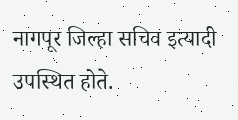नागपूर जिल्हा सचिव इत्यादी उपस्थित होते.